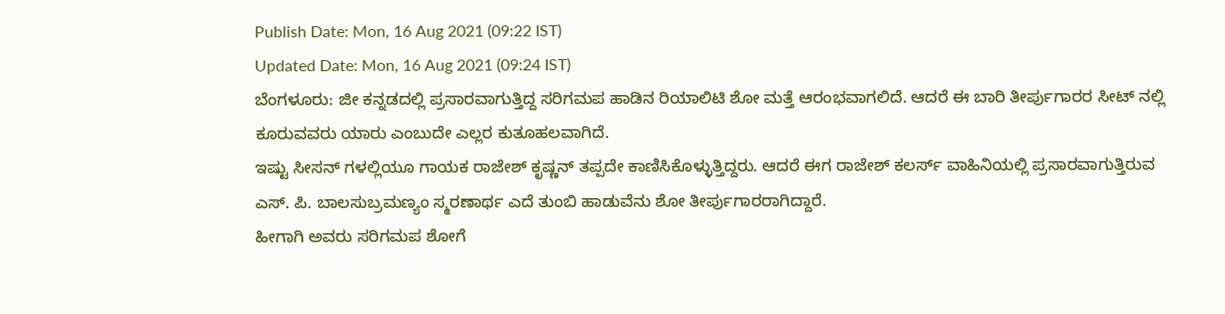Publish Date: Mon, 16 Aug 2021 (09:22 IST)
Updated Date: Mon, 16 Aug 2021 (09:24 IST)
ಬೆಂಗಳೂರು: ಜೀ ಕನ್ನಡದಲ್ಲಿ ಪ್ರಸಾರವಾಗುತ್ತಿದ್ದ ಸರಿಗಮಪ ಹಾಡಿನ ರಿಯಾಲಿಟಿ ಶೋ ಮತ್ತೆ ಆರಂಭವಾಗಲಿದೆ. ಆದರೆ ಈ ಬಾರಿ ತೀರ್ಪುಗಾರರ ಸೀಟ್ ನಲ್ಲಿ ಕೂರುವವರು ಯಾರು ಎಂಬುದೇ ಎಲ್ಲರ ಕುತೂಹಲವಾಗಿದೆ.
ಇಷ್ಟು ಸೀಸನ್ ಗಳಲ್ಲಿಯೂ ಗಾಯಕ ರಾಜೇಶ್ ಕೃಷ್ಣನ್ ತಪ್ಪದೇ ಕಾಣಿಸಿಕೊಳ್ಳುತ್ತಿದ್ದರು. ಆದರೆ ಈಗ ರಾಜೇಶ್ ಕಲರ್ಸ್ ವಾಹಿನಿಯಲ್ಲಿ ಪ್ರಸಾರವಾಗುತ್ತಿರುವ ಎಸ್. ಪಿ. ಬಾಲಸುಬ್ರಮಣ್ಯಂ ಸ್ಮರಣಾರ್ಥ ಎದೆ ತುಂಬಿ ಹಾಡುವೆನು ಶೋ ತೀರ್ಪುಗಾರರಾಗಿದ್ದಾರೆ.
ಹೀಗಾಗಿ ಅವರು ಸರಿಗಮಪ ಶೋಗೆ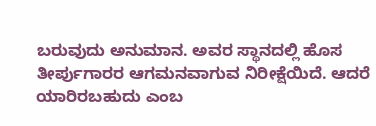ಬರುವುದು ಅನುಮಾನ. ಅವರ ಸ್ಥಾನದಲ್ಲಿ ಹೊಸ ತೀರ್ಪುಗಾರರ ಆಗಮನವಾಗುವ ನಿರೀಕ್ಷೆಯಿದೆ. ಆದರೆ ಯಾರಿರಬಹುದು ಎಂಬ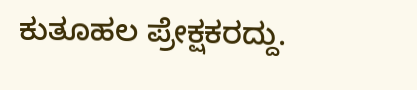ಕುತೂಹಲ ಪ್ರೇಕ್ಷಕರದ್ದು.